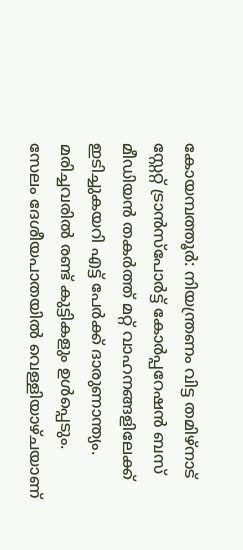കോയമ്പത്തൂർ: നിയന്ത്രണം വിട്ട തമിഴ്നാട് സ്റ്റേറ്റ് ട്രാൻസ്പോർട്ട് കോർപ്പറേഷൻ ബസ് മീഡിയൻ തകർത്ത് മറ്റ് വാഹനങ്ങളിലേക്ക് ഇടിച്ചുകയറി എട്ട് പേർക്ക് ദാരുണാന്ത്യം. മരിച്ചവരിൽ രണ്ട് കുട്ടികളും ഉൾപ്പെടും. സേലം ദേശീയപാതയിൽ വെള്ളിയാഴ്ചയാണ്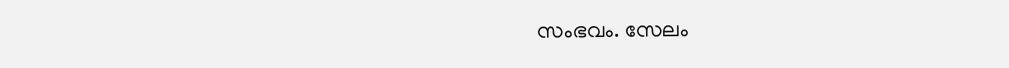സംഭവം. സേലം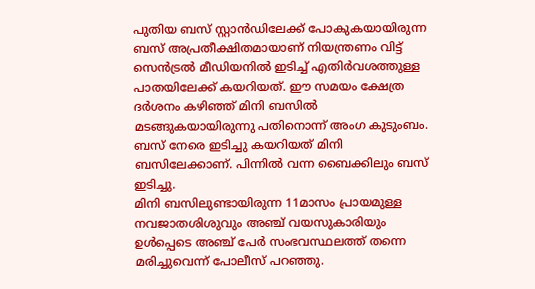പുതിയ ബസ് സ്റ്റാൻഡിലേക്ക് പോകുകയായിരുന്ന ബസ് അപ്രതീക്ഷിതമായാണ് നിയന്ത്രണം വിട്ട് സെൻട്രൽ മീഡിയനിൽ ഇടിച്ച് എതിർവശത്തുള്ള പാതയിലേക്ക് കയറിയത്. ഈ സമയം ക്ഷേത്ര ദർശനം കഴിഞ്ഞ് മിനി ബസിൽ മടങ്ങുകയായിരുന്നു പതിനൊന്ന് അംഗ കുടുംബം. ബസ് നേരെ ഇടിച്ചു കയറിയത് മിനി ബസിലേക്കാണ്. പിന്നിൽ വന്ന ബൈക്കിലും ബസ് ഇടിച്ചു.
മിനി ബസിലുണ്ടായിരുന്ന 11മാസം പ്രായമുള്ള നവജാതശിശുവും അഞ്ച് വയസുകാരിയും ഉൾപ്പെടെ അഞ്ച് പേർ സംഭവസ്ഥലത്ത് തന്നെ മരിച്ചുവെന്ന് പോലീസ് പറഞ്ഞു.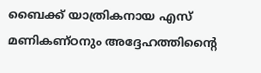ബൈക്ക് യാത്രികനായ എസ് മണികണ്ഠനും അദ്ദേഹത്തിന്റൈ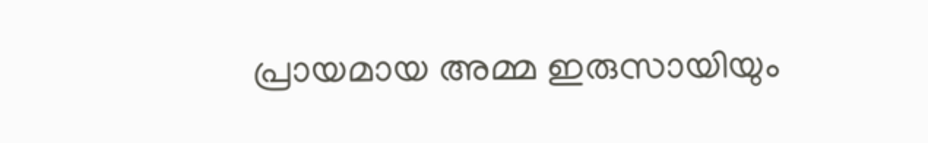പ്രായമായ അമ്മ ഇരുസായിയും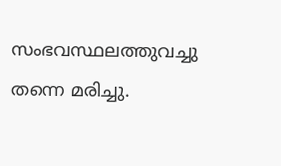സംഭവസ്ഥലത്തുവച്ചു തന്നെ മരിച്ചു.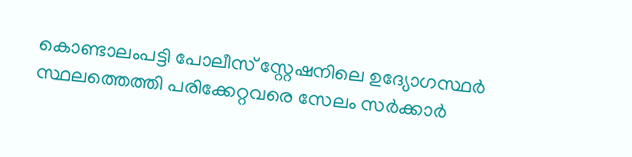കൊണ്ടാലംപട്ടി പോലീസ് സ്റ്റേഷനിലെ ഉദ്യോഗസ്ഥർ സ്ഥലത്തെത്തി പരിക്കേറ്റവരെ സേലം സർക്കാർ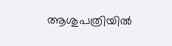ആശുപത്രിയിൽ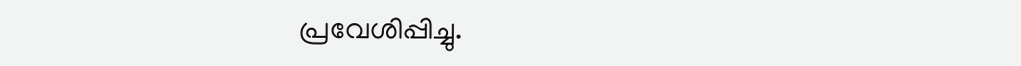പ്രവേശിപ്പിച്ചു.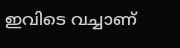ഇവിടെ വച്ചാണ്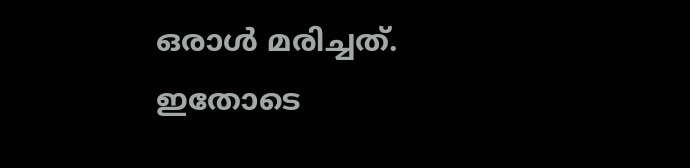ഒരാൾ മരിച്ചത്. ഇതോടെ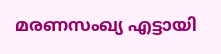മരണസംഖ്യ എട്ടായി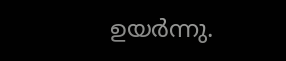ഉയർന്നു.